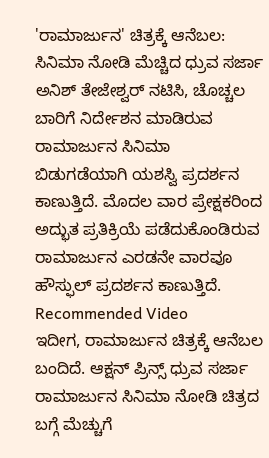'ರಾಮಾರ್ಜುನ' ಚಿತ್ರಕ್ಕೆ ಆನೆಬಲ: ಸಿನಿಮಾ ನೋಡಿ ಮೆಚ್ಚಿದ ಧ್ರುವ ಸರ್ಜಾ
ಅನಿಶ್ ತೇಜೇಶ್ವರ್ ನಟಿಸಿ, ಚೊಚ್ಚಲ ಬಾರಿಗೆ ನಿರ್ದೇಶನ ಮಾಡಿರುವ ರಾಮಾರ್ಜುನ ಸಿನಿಮಾ ಬಿಡುಗಡೆಯಾಗಿ ಯಶಸ್ವಿ ಪ್ರದರ್ಶನ ಕಾಣುತ್ತಿದೆ. ಮೊದಲ ವಾರ ಪ್ರೇಕ್ಷಕರಿಂದ ಅದ್ಭುತ ಪ್ರತಿಕ್ರಿಯೆ ಪಡೆದುಕೊಂಡಿರುವ ರಾಮಾರ್ಜುನ ಎರಡನೇ ವಾರವೂ ಹೌಸ್ಫುಲ್ ಪ್ರದರ್ಶನ ಕಾಣುತ್ತಿದೆ.
Recommended Video
ಇದೀಗ, ರಾಮಾರ್ಜುನ ಚಿತ್ರಕ್ಕೆ ಆನೆಬಲ ಬಂದಿದೆ. ಆಕ್ಷನ್ ಪ್ರಿನ್ಸ್ ಧ್ರುವ ಸರ್ಜಾ ರಾಮಾರ್ಜುನ ಸಿನಿಮಾ ನೋಡಿ ಚಿತ್ರದ ಬಗ್ಗೆ ಮೆಚ್ಚುಗೆ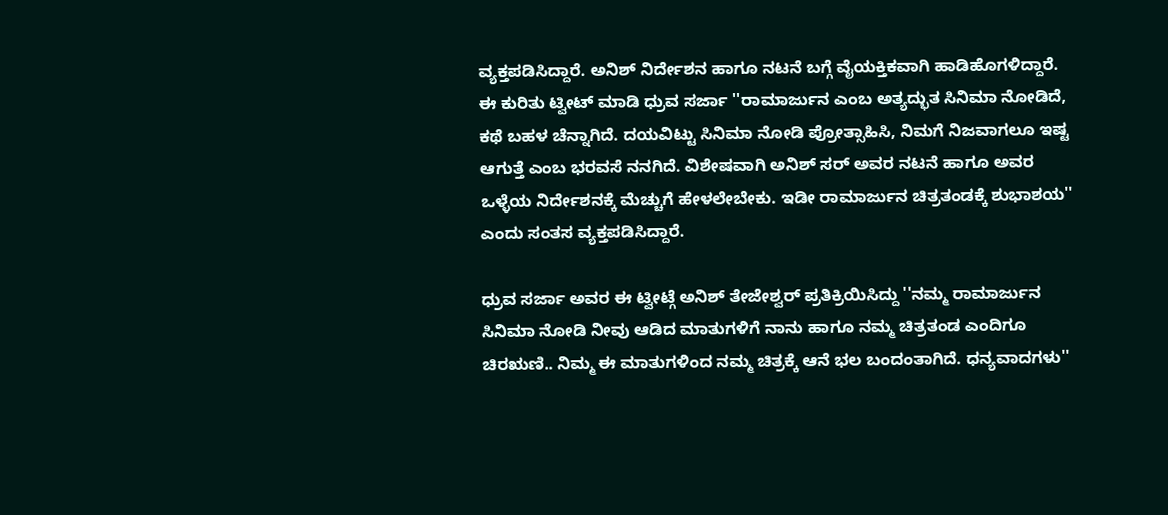ವ್ಯಕ್ತಪಡಿಸಿದ್ದಾರೆ. ಅನಿಶ್ ನಿರ್ದೇಶನ ಹಾಗೂ ನಟನೆ ಬಗ್ಗೆ ವೈಯಕ್ತಿಕವಾಗಿ ಹಾಡಿಹೊಗಳಿದ್ದಾರೆ.
ಈ ಕುರಿತು ಟ್ವೀಟ್ ಮಾಡಿ ಧ್ರುವ ಸರ್ಜಾ ''ರಾಮಾರ್ಜುನ ಎಂಬ ಅತ್ಯದ್ಭುತ ಸಿನಿಮಾ ನೋಡಿದೆ, ಕಥೆ ಬಹಳ ಚೆನ್ನಾಗಿದೆ. ದಯವಿಟ್ಟು ಸಿನಿಮಾ ನೋಡಿ ಪ್ರೋತ್ಸಾಹಿಸಿ, ನಿಮಗೆ ನಿಜವಾಗಲೂ ಇಷ್ಟ ಆಗುತ್ತೆ ಎಂಬ ಭರವಸೆ ನನಗಿದೆ. ವಿಶೇಷವಾಗಿ ಅನಿಶ್ ಸರ್ ಅವರ ನಟನೆ ಹಾಗೂ ಅವರ ಒಳ್ಳೆಯ ನಿರ್ದೇಶನಕ್ಕೆ ಮೆಚ್ಚುಗೆ ಹೇಳಲೇಬೇಕು. ಇಡೀ ರಾಮಾರ್ಜುನ ಚಿತ್ರತಂಡಕ್ಕೆ ಶುಭಾಶಯ'' ಎಂದು ಸಂತಸ ವ್ಯಕ್ತಪಡಿಸಿದ್ದಾರೆ.

ಧ್ರುವ ಸರ್ಜಾ ಅವರ ಈ ಟ್ವೀಟ್ಗೆ ಅನಿಶ್ ತೇಜೇಶ್ವರ್ ಪ್ರತಿಕ್ರಿಯಿಸಿದ್ದು ''ನಮ್ಮ ರಾಮಾರ್ಜುನ ಸಿನಿಮಾ ನೋಡಿ ನೀವು ಆಡಿದ ಮಾತುಗಳಿಗೆ ನಾನು ಹಾಗೂ ನಮ್ಮ ಚಿತ್ರತಂಡ ಎಂದಿಗೂ ಚಿರಋಣಿ.. ನಿಮ್ಮ ಈ ಮಾತುಗಳಿಂದ ನಮ್ಮ ಚಿತ್ರಕ್ಕೆ ಆನೆ ಭಲ ಬಂದಂತಾಗಿದೆ. ಧನ್ಯವಾದಗಳು''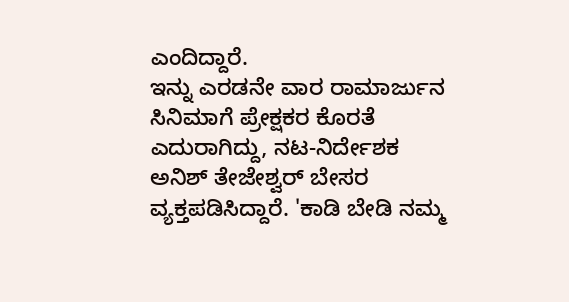ಎಂದಿದ್ದಾರೆ.
ಇನ್ನು ಎರಡನೇ ವಾರ ರಾಮಾರ್ಜುನ ಸಿನಿಮಾಗೆ ಪ್ರೇಕ್ಷಕರ ಕೊರತೆ ಎದುರಾಗಿದ್ದು, ನಟ-ನಿರ್ದೇಶಕ ಅನಿಶ್ ತೇಜೇಶ್ವರ್ ಬೇಸರ ವ್ಯಕ್ತಪಡಿಸಿದ್ದಾರೆ. 'ಕಾಡಿ ಬೇಡಿ ನಮ್ಮ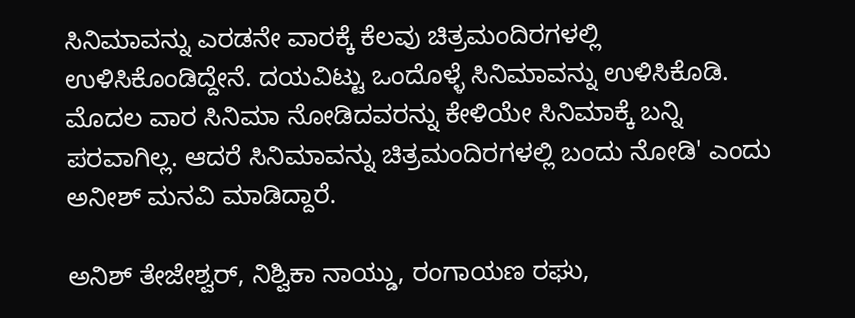ಸಿನಿಮಾವನ್ನು ಎರಡನೇ ವಾರಕ್ಕೆ ಕೆಲವು ಚಿತ್ರಮಂದಿರಗಳಲ್ಲಿ ಉಳಿಸಿಕೊಂಡಿದ್ದೇನೆ. ದಯವಿಟ್ಟು ಒಂದೊಳ್ಳೆ ಸಿನಿಮಾವನ್ನು ಉಳಿಸಿಕೊಡಿ. ಮೊದಲ ವಾರ ಸಿನಿಮಾ ನೋಡಿದವರನ್ನು ಕೇಳಿಯೇ ಸಿನಿಮಾಕ್ಕೆ ಬನ್ನಿ ಪರವಾಗಿಲ್ಲ. ಆದರೆ ಸಿನಿಮಾವನ್ನು ಚಿತ್ರಮಂದಿರಗಳಲ್ಲಿ ಬಂದು ನೋಡಿ' ಎಂದು ಅನೀಶ್ ಮನವಿ ಮಾಡಿದ್ದಾರೆ.

ಅನಿಶ್ ತೇಜೇಶ್ವರ್, ನಿಶ್ವಿಕಾ ನಾಯ್ಡು, ರಂಗಾಯಣ ರಘು,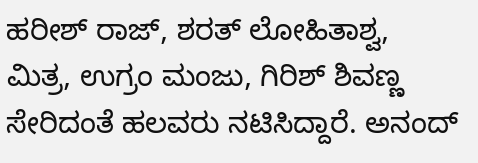ಹರೀಶ್ ರಾಜ್, ಶರತ್ ಲೋಹಿತಾಶ್ವ, ಮಿತ್ರ, ಉಗ್ರಂ ಮಂಜು, ಗಿರಿಶ್ ಶಿವಣ್ಣ ಸೇರಿದಂತೆ ಹಲವರು ನಟಿಸಿದ್ದಾರೆ. ಅನಂದ್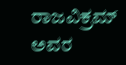ರಾಜವಿಕ್ರಮ್ ಅವರ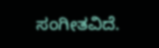ಸಂಗೀತವಿದೆ.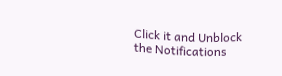Click it and Unblock the Notifications